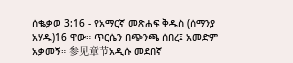ሰቈቃወ 3:16 - የአማርኛ መጽሐፍ ቅዱስ (ሰማንያ አሃዱ)16 ዋው። ጥርሴን በጭንጫ ሰበረ፤ አመድም አቃመኝ። 参见章节አዲሱ መደበኛ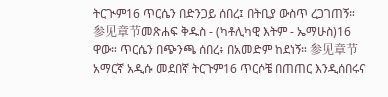ትርጒም16 ጥርሴን በድንጋይ ሰበረ፤ በትቢያ ውስጥ ረጋገጠኝ። 参见章节መጽሐፍ ቅዱስ - (ካቶሊካዊ እትም - ኤማሁስ)16 ዋው። ጥርሴን በጭንጫ ሰበረ፥ በአመድም ከደነኝ። 参见章节አማርኛ አዲሱ መደበኛ ትርጉም16 ጥርሶቼ በጠጠር እንዲሰበሩና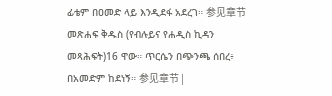ፊቴም በዐመድ ላይ እንዲደፋ አደረገ። 参见章节መጽሐፍ ቅዱስ (የብሉይና የሐዲስ ኪዳን መጻሕፍት)16 ዋው። ጥርሴን በጭንጫ ሰበረ፥ በአመድም ከደነኝ። 参见章节 |